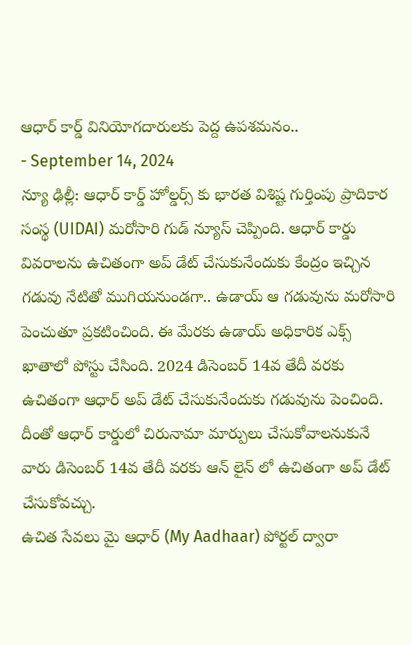ఆధార్ కార్డ్ వినియోగదారులకు పెద్ద ఉపశమనం..
- September 14, 2024
న్యూ ఢిల్లీ: ఆధార్ కార్డ్ హోల్డర్స్ కు భారత విశిష్ట గుర్తింపు ప్రాదికార సంస్థ (UIDAI) మరోసారి గుడ్ న్యూస్ చెప్పింది. ఆధార్ కార్డు వివరాలను ఉచితంగా అప్ డేట్ చేసుకునేందుకు కేంద్రం ఇచ్చిన గడువు నేటితో ముగియనుండగా.. ఉడాయ్ ఆ గడువును మరోసారి పెంచుతూ ప్రకటించింది. ఈ మేరకు ఉడాయ్ అధికారిక ఎక్స్ ఖాతాలో పోస్టు చేసింది. 2024 డిసెంబర్ 14వ తేదీ వరకు ఉచితంగా ఆధార్ అప్ డేట్ చేసుకునేందుకు గడువును పెంచింది. దీంతో ఆధార్ కార్డులో చిరునామా మార్పులు చేసుకోవాలనుకునే వారు డిసెంబర్ 14వ తేదీ వరకు ఆన్ లైన్ లో ఉచితంగా అప్ డేట్ చేసుకోవచ్చు.
ఉచిత సేవలు మై ఆధార్ (My Aadhaar) పోర్టల్ ద్వారా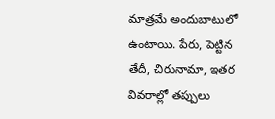మాత్రమే అందుబాటులో ఉంటాయి. పేరు, పెట్టిన తేదీ, చిరునామా, ఇతర వివరాల్లో తప్పులు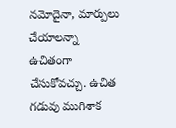నమోదైనా, మార్పులు చేయాలన్నా ఉచితంగా చేసుకోవచ్చు. ఉచిత గడువు ముగిశాక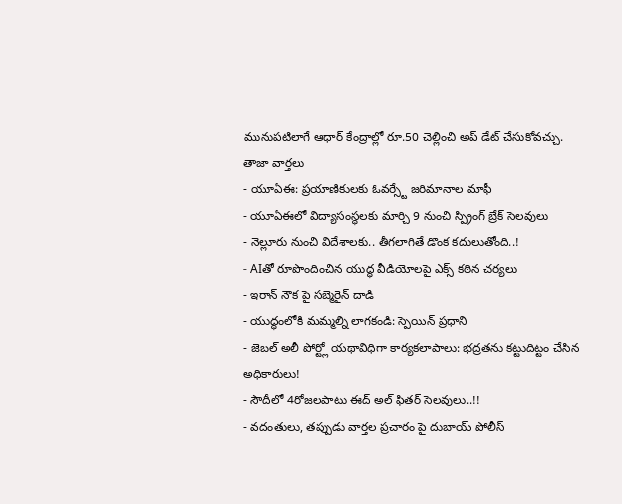మునుపటిలాగే ఆధార్ కేంద్రాల్లో రూ.50 చెల్లించి అప్ డేట్ చేసుకోవచ్చు.
తాజా వార్తలు
- యూఏఈ: ప్రయాణికులకు ఓవర్స్టే జరిమానాల మాఫీ
- యూఏఈలో విద్యాసంస్థలకు మార్చి 9 నుంచి స్ప్రింగ్ బ్రేక్ సెలవులు
- నెల్లూరు నుంచి విదేశాలకు.. తీగలాగితే డొంక కదులుతోంది..!
- AIతో రూపొందించిన యుద్ధ వీడియోలపై ఎక్స్ కఠిన చర్యలు
- ఇరాన్ నౌక పై సబ్మెరైన్ దాడి
- యుద్ధంలోకి మమ్మల్ని లాగకండి: స్పెయిన్ ప్రధాని
- జెబల్ అలీ పోర్ట్లో యథావిధిగా కార్యకలాపాలు: భద్రతను కట్టుదిట్టం చేసిన అధికారులు!
- సౌదీలో 4రోజలపాటు ఈద్ అల్ ఫితర్ సెలవులు..!!
- వదంతులు, తప్పుడు వార్తల ప్రచారం పై దుబాయ్ పోలీస్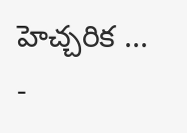హెచ్చరిక ...
-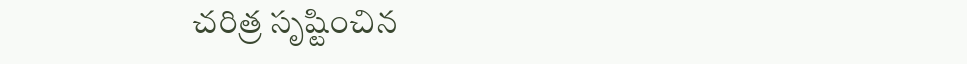చరిత్ర సృష్టించిన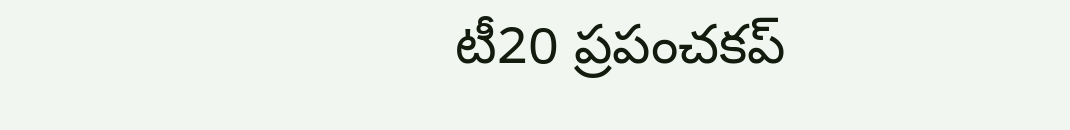టీ20 ప్రపంచకప్